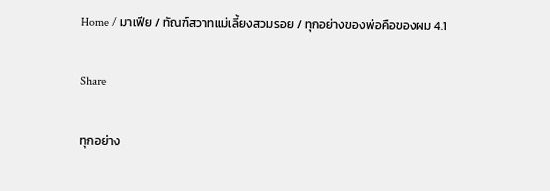Home / มาเฟีย / ทัณฑ์สวาทแม่เลี้ยงสวมรอย / ทุกอย่างของพ่อคือของผม 4.1

Share

ทุกอย่าง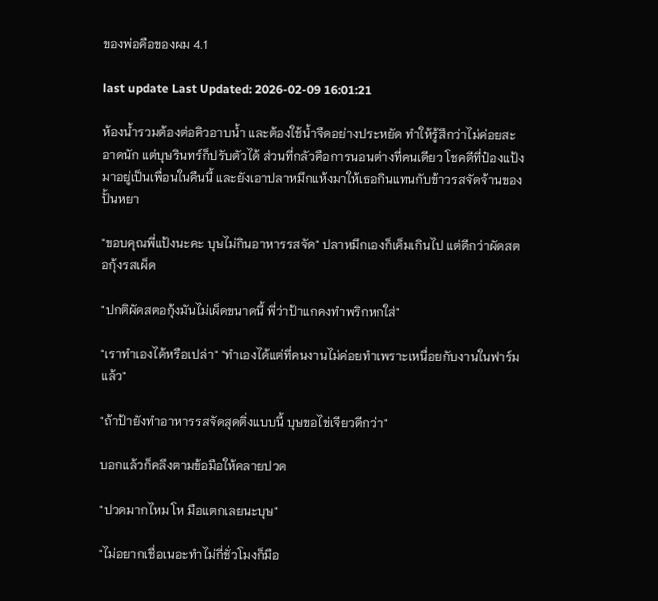ของพ่อคือของผม 4.1

last update Last Updated: 2026-02-09 16:01:21

ห้องน้ำรวมต้องต่อคิวอาบน้ำ และต้องใช้น้ำจืดอย่างประหยัด ทำให้รู้สึกว่าไม่ค่อยสะอาดนัก แต่บุษรินทร์ก็ปรับตัวได้ ส่วนที่กลัวคือการนอนต่างที่คนเดียว โชคดีที่ป๋องแป้งมาอยู่เป็นเพื่อนในคืนนี้ และยังเอาปลาหมึกแห้งมาให้เธอกินแทนกับข้าวรสจัดจ้านของปั้นหยา

"ขอบคุณพี่แป้งนะคะ บุษไม่กินอาหารรสจัด" ปลาหมึกเองก็เค็มเกินไป แต่ดีกว่าผัดสตอกุ้งรสเผ็ด

"ปกติผัดสตอกุ้งมันไม่เผ็ดขนาดนี้ พี่ว่าป้าแกคงทำพริกหกใส่"

"เราทำเองได้หรือเปล่า" "ทำเองได้แต่ที่คนงานไม่ค่อยทำเพราะเหนื่อยกับงานในฟาร์มแล้ว"

"ถ้าป้ายังทำอาหารรสจัดสุดติ่งแบบนี้ บุษขอไข่เจียวดีกว่า"

บอกแล้วก็คลึงตามข้อมือให้คลายปวด

"ปวดมากไหม โห มือแตกเลยนะบุษ"

"ไม่อยากเชื่อเนอะทำไม่กี่ชั่วโมงก็มือ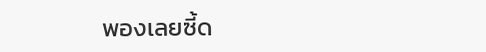พองเลยซี้ด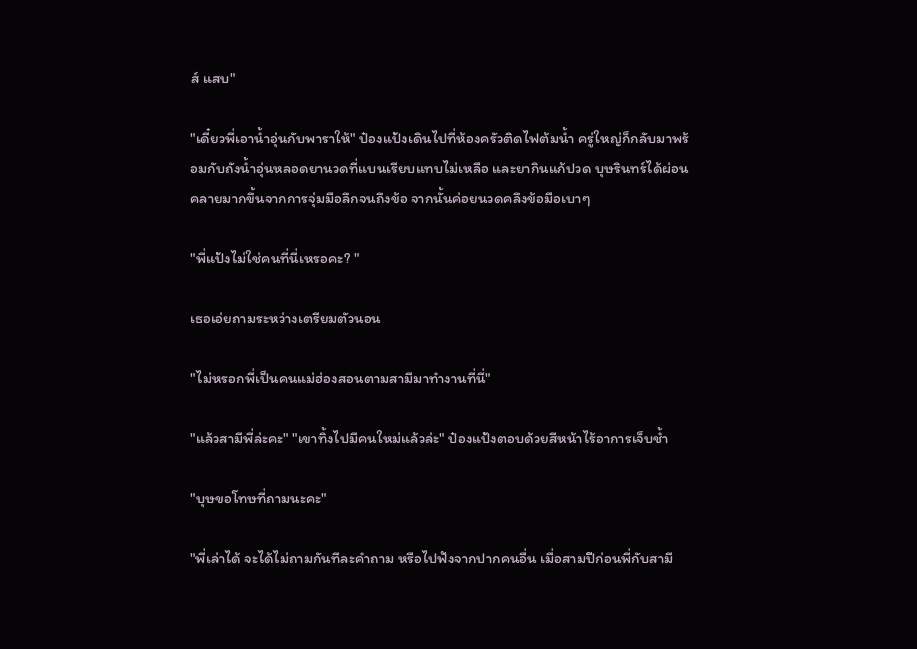ส์ แสบ"

"เดี๋ยวพี่เอาน้ำอุ่นกับพาราให้" ป๋องแป้งเดินไปที่ห้องครัวติดไฟต้มน้ำ ครู่ใหญ่ก็กลับมาพร้อมกับถังน้ำอุ่นหลอดยานวดที่แบนเรียบแทบไม่เหลือ และยากินแก้ปวด บุษรินทร์ได้ผ่อนคลายมากขึ้นจากการจุ่มมือลึกจนถึงข้อ จากนั้นค่อยนวดคลึงข้อมือเบาๆ

"พี่แป้งไม่ใช่คนที่นี่เหรอคะ? "

เธอเอ่ยถามระหว่างเตรียมตัวนอน

"ไม่หรอกพี่เป็นคนแม่ฮ่องสอนตามสามีมาทำงานที่นี่"

"แล้วสามีพี่ล่ะคะ" "เขาทิ้งไปมีคนใหม่แล้วล่ะ" ป๋องแป้งตอบด้วยสีหน้าไร้อาการเจ็บช้ำ

"บุษขอโทษที่ถามนะคะ"

"พี่เล่าได้ จะได้ไม่ถามกันทีละคำถาม หรือไปฟังจากปากคนอื่น เมื่อสามปีก่อนพี่กับสามี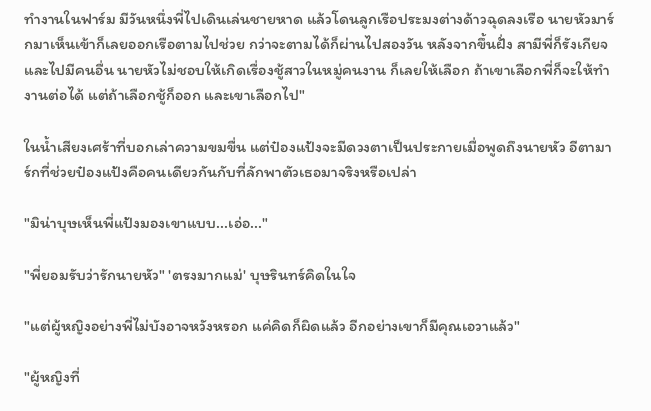ทำงานในฟาร์ม มีวันหนึ่งพี่ไปเดินเล่นชายหาด แล้วโดนลูกเรือประมงต่างด้าวฉุดลงเรือ นายหัวมาร์กมาเห็นเข้าก็เลยออกเรือตามไปช่วย กว่าจะตามได้ก็ผ่านไปสองวัน หลังจากขึ้นฝั่ง สามีพี่ก็รังเกียจและไปมีคนอื่น นายหัวไม่ชอบให้เกิดเรื่องชู้สาวในหมู่คนงาน ก็เลยให้เลือก ถ้าเขาเลือกพี่ก็จะให้ทำงานต่อได้ แต่ถ้าเลือกชู้ก็ออก และเขาเลือกไป"

ในน้ำเสียงเศร้าที่บอกเล่าความขมขื่น แต่ป๋องแป้งจะมีดวงตาเป็นประกายเมื่อพูดถึงนายหัว อีตามาร์กที่ช่วยป๋องแป้งคือคนเดียวกันกับที่ลักพาตัวเธอมาจริงหรือเปล่า

"มิน่าบุษเห็นพี่แป้งมองเขาแบบ...เอ่อ..."

"พี่ยอมรับว่ารักนายหัว" 'ตรงมากแม่' บุษรินทร์คิดในใจ

"แต่ผู้หญิงอย่างพี่ไม่บังอาจหวังหรอก แค่คิดก็ผิดแล้ว อีกอย่างเขาก็มีคุณเอวาแล้ว"

"ผู้หญิงที่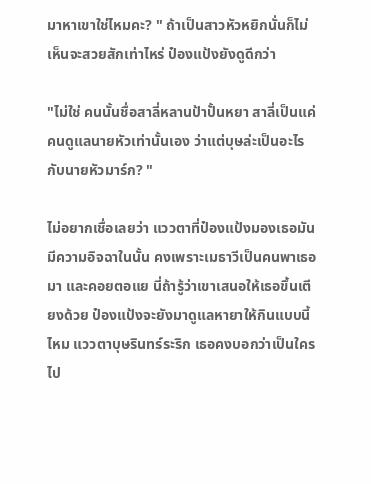มาหาเขาใช่ไหมคะ? " ถ้าเป็นสาวหัวหยิกนั่นก็ไม่เห็นจะสวยสักเท่าไหร่ ป๋องแป้งยังดูดีกว่า

"ไม่ใช่ คนนั้นชื่อสาลี่หลานป้าปั้นหยา สาลี่เป็นแค่คนดูแลนายหัวเท่านั้นเอง ว่าแต่บุษล่ะเป็นอะไรกับนายหัวมาร์ก? "

ไม่อยากเชื่อเลยว่า แววตาที่ป๋องแป้งมองเธอมันมีความอิจฉาในนั้น คงเพราะเมธาวีเป็นคนพาเธอมา และคอยตอแย นี่ถ้ารู้ว่าเขาเสนอให้เธอขึ้นเตียงด้วย ป๋องแป้งจะยังมาดูแลหายาให้กินแบบนี้ไหม แววตาบุษรินทร์ระริก เธอคงบอกว่าเป็นใครไป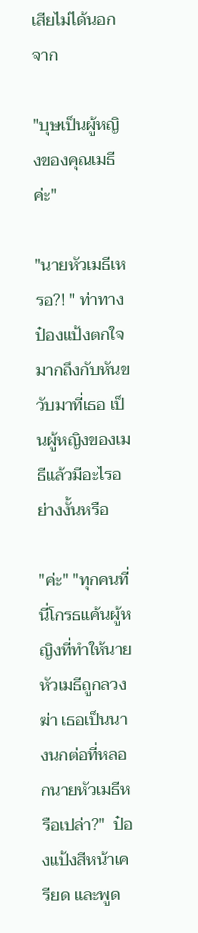เสียไม่ได้นอกจาก

"บุษเป็นผู้หญิงของคุณเมธีค่ะ"

"นายหัวเมธีเหรอ?! " ท่าทางป๋องแป้งตกใจมากถึงกับหันขวับมาที่เธอ เป็นผู้หญิงของเมธีแล้วมีอะไรอย่างงั้นหรือ

"ค่ะ" "ทุกคนที่นี่โกรธแค้นผู้หญิงที่ทำให้นายหัวเมธีถูกลวงฆ่า เธอเป็นนางนกต่อที่หลอกนายหัวเมธีหรือเปล่า?"  ป๋องแป้งสีหน้าเครียด และพูด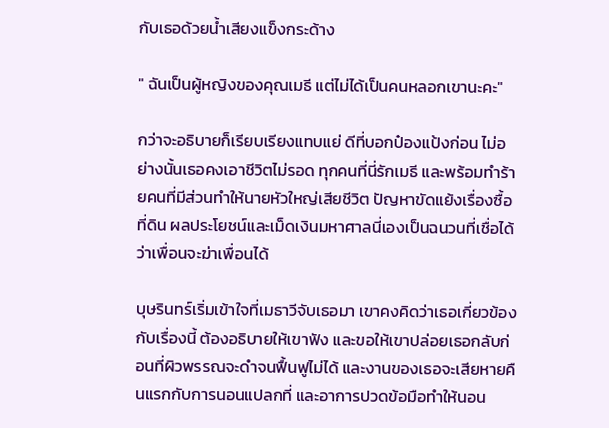กับเธอด้วยน้ำเสียงแข็งกระด้าง

" ฉันเป็นผู้หญิงของคุณเมธี แต่ไม่ได้เป็นคนหลอกเขานะคะ"

กว่าจะอธิบายก็เรียบเรียงแทบแย่ ดีที่บอกป๋องแป้งก่อน ไม่อย่างนั้นเธอคงเอาชีวิตไม่รอด ทุกคนที่นี่รักเมธี และพร้อมทำร้ายคนที่มีส่วนทำให้นายหัวใหญ่เสียชีวิต ปัญหาขัดแย้งเรื่องซื้อที่ดิน ผลประโยชน์และเม็ดเงินมหาศาลนี่เองเป็นฉนวนที่เชื่อได้ว่าเพื่อนจะฆ่าเพื่อนได้

บุษรินทร์เริ่มเข้าใจที่เมธาวีจับเธอมา เขาคงคิดว่าเธอเกี่ยวข้องกับเรื่องนี้ ต้องอธิบายให้เขาฟัง และขอให้เขาปล่อยเธอกลับก่อนที่ผิวพรรณจะดำจนฟื้นฟูไม่ได้ และงานของเธอจะเสียหายคืนแรกกับการนอนแปลกที่ และอาการปวดข้อมือทำให้นอน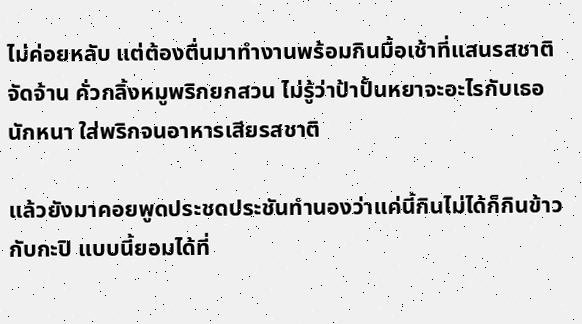ไม่ค่อยหลับ แต่ต้องตื่นมาทำงานพร้อมกินมื้อเช้าที่แสนรสชาติจัดจ้าน คั่วกลิ้งหมูพริกยกสวน ไม่รู้ว่าป้าปั้นหยาจะอะไรกับเธอนักหนา ใส่พริกจนอาหารเสียรสชาติ

แล้วยังมาคอยพูดประชดประชันทำนองว่าแค่นี้กินไม่ได้ก็กินข้าวกับกะปิ แบบนี้ยอมได้ที่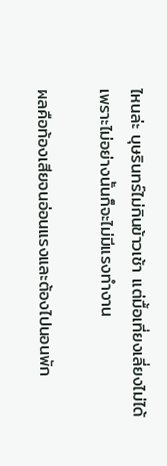ไหนล่ะ บุษรินทร์ไม่กินข้าวเช้า แต่มื้อเที่ยงเลี่ยงไม่ได้เพราะไม่อย่างนั้นก็จะไม่มีแรงทำงาน

ผลคือท้องเสียจนอ่อนแรงและต้องไปนอนพัก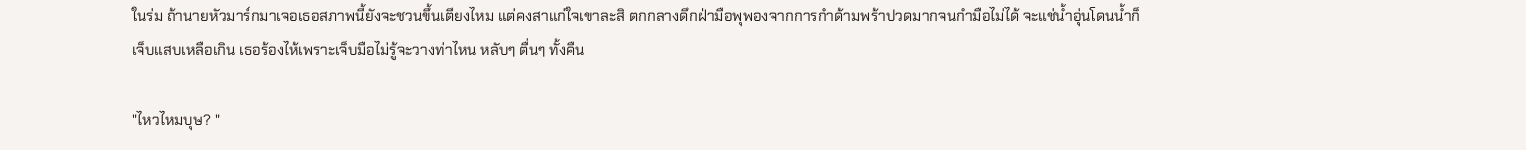ในร่ม ถ้านายหัวมาร์กมาเจอเธอสภาพนี้ยังจะชวนขึ้นเตียงไหม แต่คงสาแก่ใจเขาละสิ ตกกลางดึกฝ่ามือพุพองจากการกำด้ามพร้าปวดมากจนกำมือไม่ได้ จะแช่น้ำอุ่นโดนน้ำก็เจ็บแสบเหลือเกิน เธอร้องไห้เพราะเจ็บมือไม่รู้จะวางท่าไหน หลับๆ ตื่นๆ ทั้งคืน

"ไหวไหมบุษ? "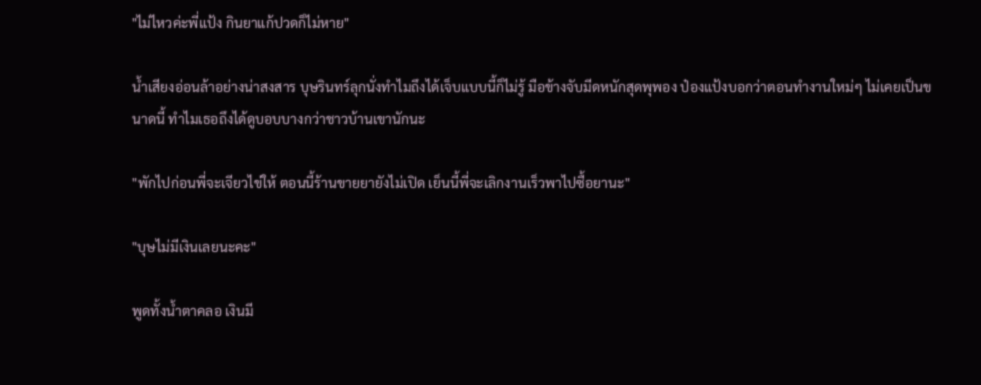"ไม่ไหวค่ะพี่แป้ง กินยาแก้ปวดก็ไม่หาย"

น้ำเสียงอ่อนล้าอย่างน่าสงสาร บุษรินทร์ลุกนั่งทำไมถึงได้เจ็บแบบนี้ก็ไม่รู้ มือข้างจับมีดหนักสุดพุพอง ป๋องแป้งบอกว่าตอนทำงานใหม่ๆ ไม่เคยเป็นขนาดนี้ ทำไมเธอถึงได้ดูบอบบางกว่าชาวบ้านเขานักนะ

"พักไปก่อนพี่จะเจียวไข่ให้ ตอนนี้ร้านขายยายังไม่เปิด เย็นนี้พี่จะเลิกงานเร็วพาไปซื้อยานะ"

"บุษไม่มีเงินเลยนะคะ"

พูดทั้งน้ำตาคลอ เงินมี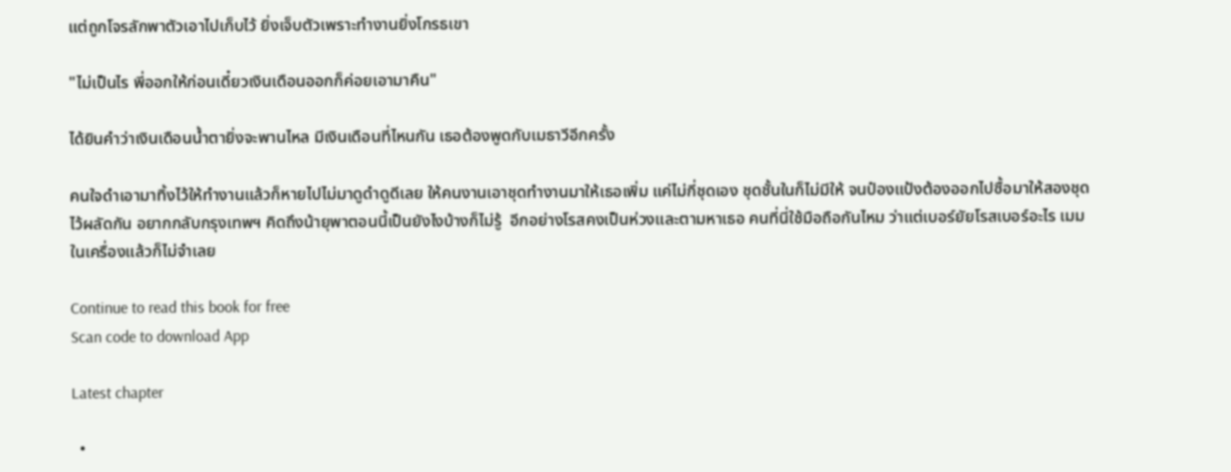แต่ถูกโจรลักพาตัวเอาไปเก็บไว้ ยิ่งเจ็บตัวเพราะทำงานยิ่งโกรธเขา

"ไม่เป็นไร พี่ออกให้ก่อนเดี๋ยวเงินเดือนออกก็ค่อยเอามาคืน"

ได้ยินคำว่าเงินเดือนน้ำตายิ่งจะพานไหล มีเงินเดือนที่ไหนกัน เธอต้องพูดกับเมธาวีอีกครั้ง

คนใจดำเอามาทิ้งไว้ให้ทำงานแล้วก็หายไปไม่มาดูดำดูดีเลย ให้คนงานเอาชุดทำงานมาให้เธอเพิ่ม แค่ไม่กี่ชุดเอง ชุดชั้นในก็ไม่มีให้ จนป๋องแป้งต้องออกไปซื้อมาให้สองชุดไว้ผลัดกัน อยากกลับกรุงเทพฯ คิดถึงน้ายุพาตอนนี้เป็นยังไงบ้างก็ไม่รู้  อีกอย่างโรสคงเป็นห่วงและตามหาเธอ คนที่นี่ใช้มือถือกันไหม ว่าแต่เบอร์ยัยโรสเบอร์อะไร เมมในเครื่องแล้วก็ไม่จำเลย

Continue to read this book for free
Scan code to download App

Latest chapter

  •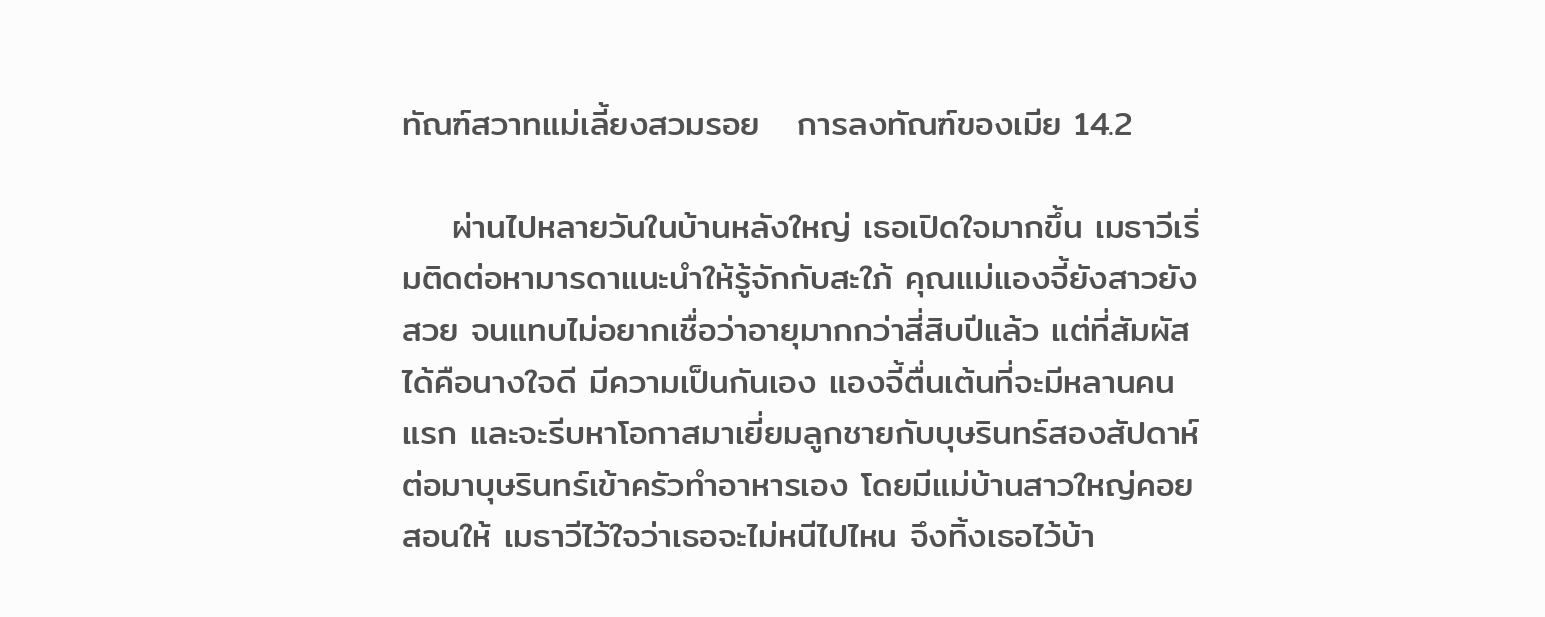ทัณฑ์สวาทแม่เลี้ยงสวมรอย   การลงทัณฑ์ของเมีย 14.2

    ผ่านไปหลายวันในบ้านหลังใหญ่ เธอเปิดใจมากขึ้น เมธาวีเริ่มติดต่อหามารดาแนะนำให้รู้จักกับสะใภ้ คุณแม่แองจี้ยังสาวยังสวย จนแทบไม่อยากเชื่อว่าอายุมากกว่าสี่สิบปีแล้ว แต่ที่สัมผัสได้คือนางใจดี มีความเป็นกันเอง แองจี้ตื่นเต้นที่จะมีหลานคนแรก และจะรีบหาโอกาสมาเยี่ยมลูกชายกับบุษรินทร์สองสัปดาห์ต่อมาบุษรินทร์เข้าครัวทำอาหารเอง โดยมีแม่บ้านสาวใหญ่คอยสอนให้ เมธาวีไว้ใจว่าเธอจะไม่หนีไปไหน จึงทิ้งเธอไว้บ้า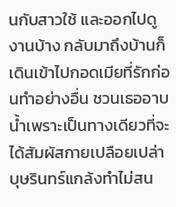นกับสาวใช้ และออกไปดูงานบ้าง กลับมาถึงบ้านก็เดินเข้าไปกอดเมียที่รักก่อนทำอย่างอื่น ชวนเธออาบน้ำเพราะเป็นทางเดียวที่จะได้สัมผัสกายเปลือยเปล่าบุษรินทร์แกล้งทำไม่สน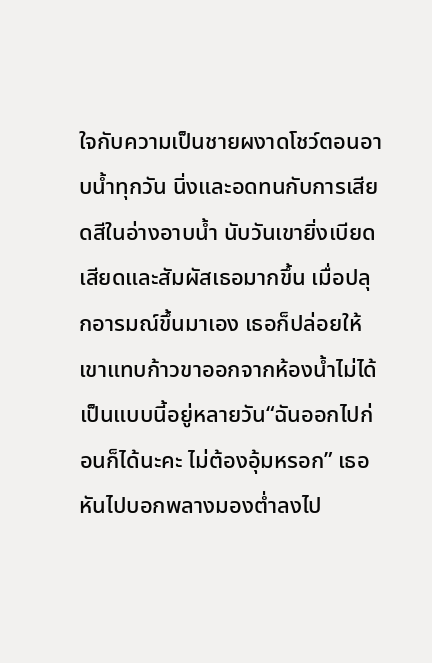ใจกับความเป็นชายผงาดโชว์ตอนอาบน้ำทุกวัน นิ่งและอดทนกับการเสียดสีในอ่างอาบน้ำ นับวันเขายิ่งเบียดเสียดและสัมผัสเธอมากขึ้น เมื่อปลุกอารมณ์ขึ้นมาเอง เธอก็ปล่อยให้เขาแทบก้าวขาออกจากห้องน้ำไม่ได้ เป็นแบบนี้อยู่หลายวัน“ฉันออกไปก่อนก็ได้นะคะ ไม่ต้องอุ้มหรอก” เธอหันไปบอกพลางมองต่ำลงไป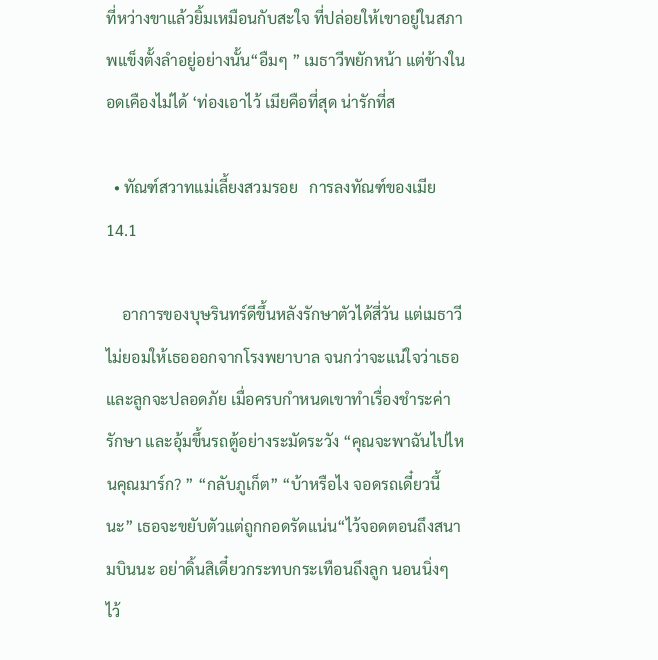ที่หว่างขาแล้วยิ้มเหมือนกับสะใจ ที่ปล่อยให้เขาอยู่ในสภาพแข็งตั้งลำอยู่อย่างนั้น“อืมๆ ” เมธาวีพยักหน้า แต่ข้างในอดเคืองไม่ได้ ‘ท่องเอาไว้ เมียคือที่สุด น่ารักที่ส

  • ทัณฑ์สวาทแม่เลี้ยงสวมรอย   การลงทัณฑ์ของเมีย 14.1

    อาการของบุษรินทร์ดีขึ้นหลังรักษาตัวได้สี่วัน แต่เมธาวีไม่ยอมให้เธอออกจากโรงพยาบาล จนกว่าจะแน่ใจว่าเธอและลูกจะปลอดภัย เมื่อครบกำหนดเขาทำเรื่องชำระค่ารักษา และอุ้มขึ้นรถตู้อย่างระมัดระวัง “คุณจะพาฉันไปไหนคุณมาร์ก? ” “กลับภูเก็ต” “บ้าหรือไง จอดรถเดี๋ยวนี้นะ” เธอจะขยับตัวแต่ถูกกอดรัดแน่น“ไว้จอดตอนถึงสนามบินนะ อย่าดิ้นสิเดี๋ยวกระทบกระเทือนถึงลูก นอนนิ่งๆ ไว้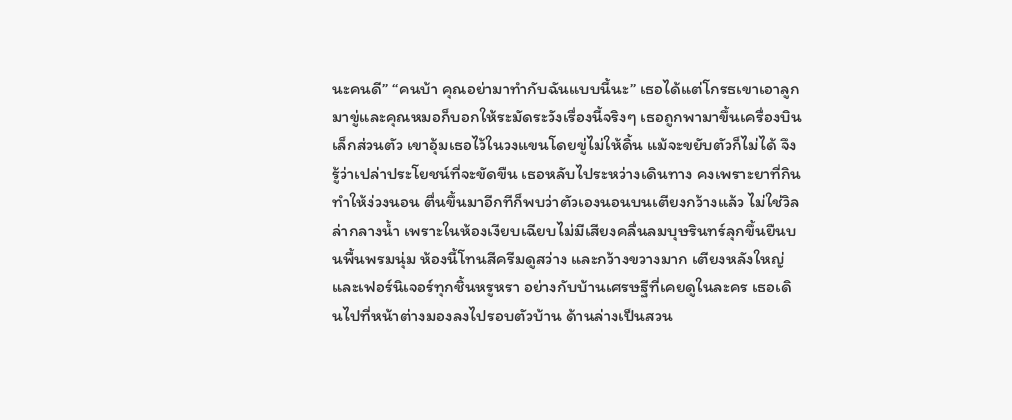นะคนดี” “คนบ้า คุณอย่ามาทำกับฉันแบบนี้นะ” เธอได้แต่โกรธเขาเอาลูกมาขู่และคุณหมอก็บอกให้ระมัดระวังเรื่องนี้จริงๆ เธอถูกพามาขึ้นเครื่องบินเล็กส่วนตัว เขาอุ้มเธอไว้ในวงแขนโดยขู่ไม่ให้ดิ้น แม้จะขยับตัวก็ไม่ได้ จึงรู้ว่าเปล่าประโยชน์ที่จะขัดขืน เธอหลับไประหว่างเดินทาง คงเพราะยาที่กินทำให้ง่วงนอน ตื่นขึ้นมาอีกทีก็พบว่าตัวเองนอนบนเตียงกว้างแล้ว ไม่ใช่วิลล่ากลางน้ำ เพราะในห้องเงียบเฉียบไม่มีเสียงคลื่นลมบุษรินทร์ลุกขึ้นยืนบนพื้นพรมนุ่ม ห้องนี้โทนสีครีมดูสว่าง และกว้างขวางมาก เตียงหลังใหญ่ และเฟอร์นิเจอร์ทุกชิ้นหรูหรา อย่างกับบ้านเศรษฐีที่เคยดูในละคร เธอเดินไปที่หน้าต่างมองลงไปรอบตัวบ้าน ด้านล่างเป็นสวน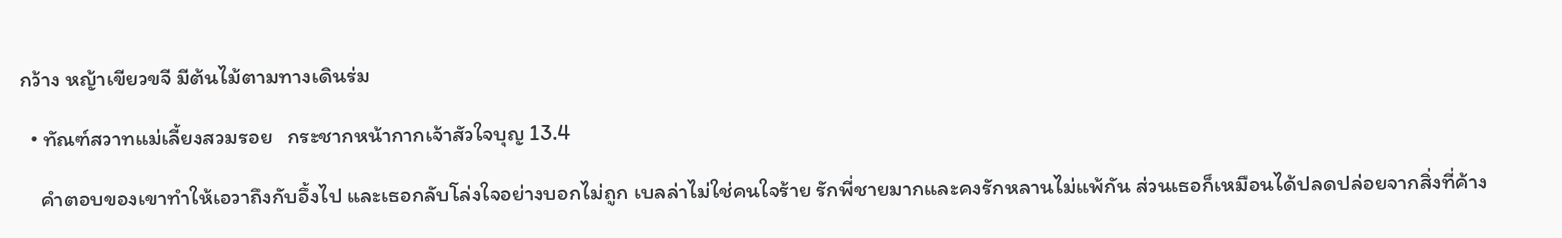กว้าง หญ้าเขียวขจี มีต้นไม้ตามทางเดินร่ม

  • ทัณฑ์สวาทแม่เลี้ยงสวมรอย   กระชากหน้ากากเจ้าสัวใจบุญ 13.4

    คำตอบของเขาทำให้เอวาถึงกับอึ้งไป และเธอกลับโล่งใจอย่างบอกไม่ถูก เบลล่าไม่ใช่คนใจร้าย รักพี่ชายมากและคงรักหลานไม่แพ้กัน ส่วนเธอก็เหมือนได้ปลดปล่อยจากสิ่งที่ค้าง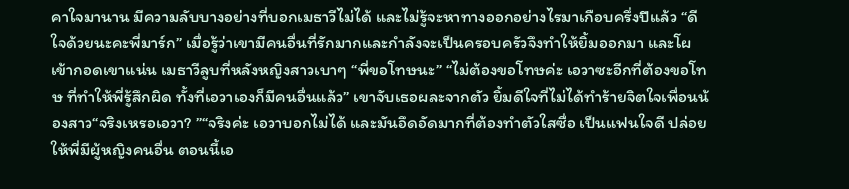คาใจมานาน มีความลับบางอย่างที่บอกเมธาวีไม่ได้ และไม่รู้จะหาทางออกอย่างไรมาเกือบครึ่งปีแล้ว “ดีใจด้วยนะคะพี่มาร์ก” เมื่อรู้ว่าเขามีคนอื่นที่รักมากและกำลังจะเป็นครอบครัวจึงทำให้ยิ้มออกมา และโผเข้ากอดเขาแน่น เมธาวีลูบที่หลังหญิงสาวเบาๆ “พี่ขอโทษนะ” “ไม่ต้องขอโทษค่ะ เอวาซะอีกที่ต้องขอโทษ ที่ทำให้พี่รู้สึกผิด ทั้งที่เอวาเองก็มีคนอื่นแล้ว” เขาจับเธอผละจากตัว ยิ้มดีใจที่ไม่ได้ทำร้ายจิตใจเพื่อนน้องสาว“จริงเหรอเอวา? ”“จริงค่ะ เอวาบอกไม่ได้ และมันอึดอัดมากที่ต้องทำตัวใสซื่อ เป็นแฟนใจดี ปล่อยให้พี่มีผู้หญิงคนอื่น ตอนนี้เอ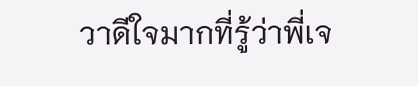วาดีใจมากที่รู้ว่าพี่เจ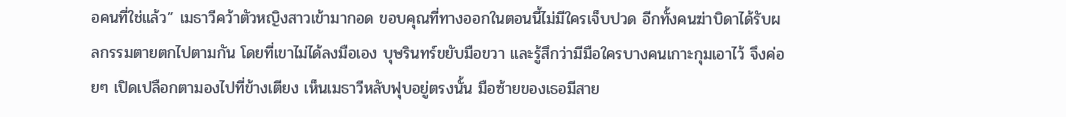อคนที่ใช่แล้ว” เมธาวีคว้าตัวหญิงสาวเข้ามากอด ขอบคุณที่ทางออกในตอนนี้ไม่มีใครเจ็บปวด อีกทั้งคนฆ่าบิดาได้รับผลกรรมตายตกไปตามกัน โดยที่เขาไม่ได้ลงมือเอง บุษรินทร์ขยับมือขวา และรู้สึกว่ามีมือใครบางคนเกาะกุมเอาไว้ จึงค่อยๆ เปิดเปลือกตามองไปที่ข้างเตียง เห็นเมธาวีหลับฟุบอยู่ตรงนั้น มือซ้ายของเธอมีสาย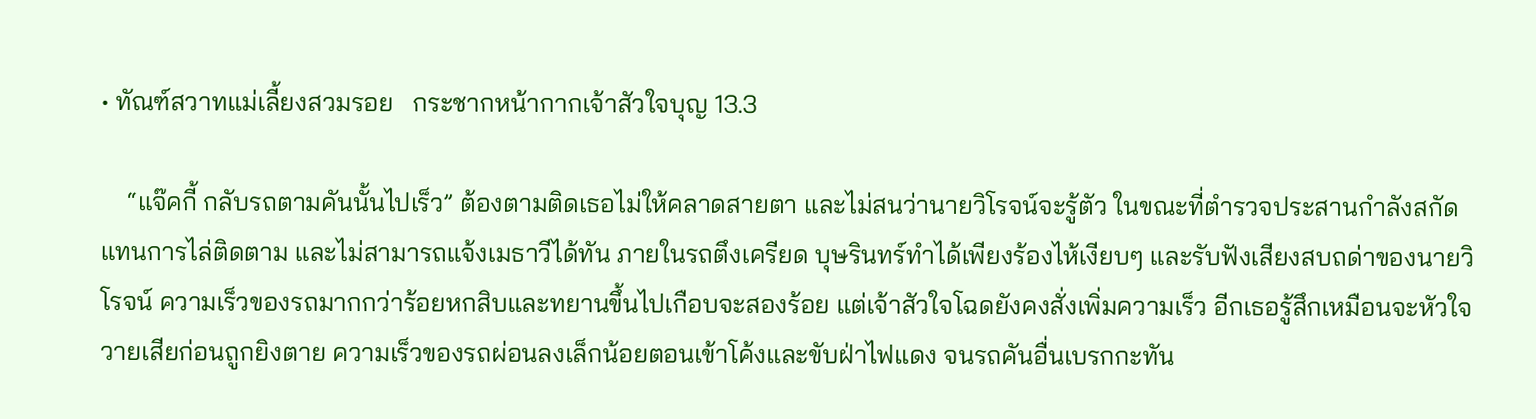• ทัณฑ์สวาทแม่เลี้ยงสวมรอย   กระชากหน้ากากเจ้าสัวใจบุญ 13.3

    “แจ๊คกี้ กลับรถตามคันนั้นไปเร็ว” ต้องตามติดเธอไม่ให้คลาดสายตา และไม่สนว่านายวิโรจน์จะรู้ตัว ในขณะที่ตำรวจประสานกำลังสกัดแทนการไล่ติดตาม และไม่สามารถแจ้งเมธาวีได้ทัน ภายในรถตึงเครียด บุษรินทร์ทำได้เพียงร้องไห้เงียบๆ และรับฟังเสียงสบถด่าของนายวิโรจน์ ความเร็วของรถมากกว่าร้อยหกสิบและทยานขึ้นไปเกือบจะสองร้อย แต่เจ้าสัวใจโฉดยังคงสั่งเพิ่มความเร็ว อีกเธอรู้สึกเหมือนจะหัวใจวายเสียก่อนถูกยิงตาย ความเร็วของรถผ่อนลงเล็กน้อยตอนเข้าโค้งและขับฝ่าไฟแดง จนรถคันอื่นเบรกกะทัน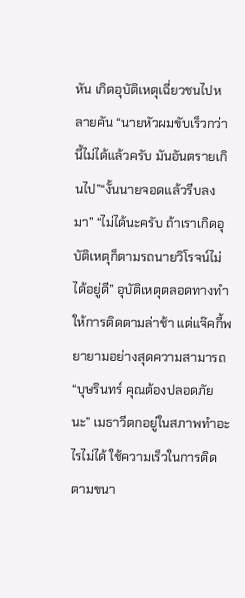หัน เกิดอุบัติเหตุเฉี่ยวชนไปหลายคัน “นายหัวผมขับเร็วกว่านี้ไม่ได้แล้วครับ มันอันตรายเกินไป”“งั้นนายจอดแล้วรีบลงมา” “ไม่ได้นะครับ ถ้าเราเกิดอุบัติเหตุก็ตามรถนายวิโรจน์ไม่ได้อยู่ดี” อุบัติเหตุตลอดทางทำให้การติดตามล่าช้า แต่แจ๊คกี้พยายามอย่างสุดความสามารถ“บุษรินทร์ คุณต้องปลอดภัยนะ” เมธาวีตกอยู่ในสภาพทำอะไรไม่ได้ ใช้ความเร็วในการติดตามขนา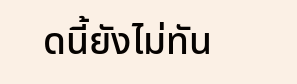ดนี้ยังไม่ทัน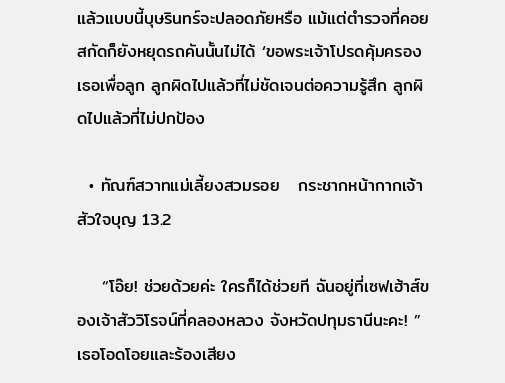แล้วแบบนี้บุษรินทร์จะปลอดภัยหรือ แม้แต่ตำรวจที่คอยสกัดก็ยังหยุดรถคันนั้นไม่ได้ ‘ขอพระเจ้าโปรดคุ้มครองเธอเพื่อลูก ลูกผิดไปแล้วที่ไม่ชัดเจนต่อความรู้สึก ลูกผิดไปแล้วที่ไม่ปกป้อง

  • ทัณฑ์สวาทแม่เลี้ยงสวมรอย   กระชากหน้ากากเจ้าสัวใจบุญ 13.2

    “โอ๊ย! ช่วยด้วยค่ะ ใครก็ได้ช่วยที ฉันอยู่ที่เซฟเฮ้าส์ของเจ้าสัววิโรจน์ที่คลองหลวง จังหวัดปทุมธานีนะคะ! ” เธอโอดโอยและร้องเสียง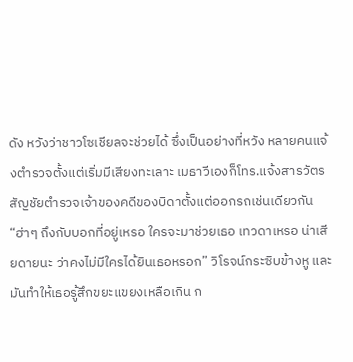ดัง หวังว่าชาวโซเชียลจะช่วยได้ ซึ่งเป็นอย่างที่หวัง หลายคนแจ้งตำรวจตั้งแต่เริ่มมีเสียงทะเลาะ เมธาวีเองก็โทร.แจ้งสารวัตรสัญชัยตำรวจเจ้าของคดีของบิดาตั้งแต่ออกรถเช่นเดียวกัน“ฮ่าๆ ถึงกับบอกที่อยู่เหรอ ใครจะมาช่วยเธอ เทวดาเหรอ น่าเสียดายนะ ว่าคงไม่มีใครได้ยินเธอหรอก” วิโรจน์กระซิบข้างหู และมันทำให้เธอรู้สึกขยะแขยงเหลือเกิน ก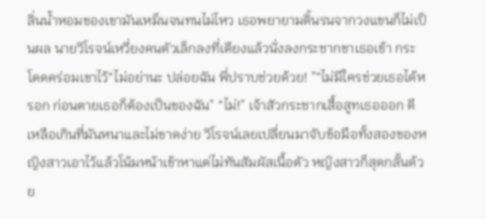ลิ่นน้ำหอมของเขามันเหม็นจนทนไม่ไหว เธอพยายามดิ้นรนจากวงแขนก็ไม่เป็นผล นายวิโรจน์เหวี่ยงคนตัวเล็กลงที่เตียงแล้วนั่งลงกระชากขาเธอเข้า กระโดดคร่อมเขาไว้“ไม่อย่านะ ปล่อยฉัน พี่ปราบช่วยด้วย! ”“ไม่มีใครช่วยเธอได้หรอก ก่อนตายเธอก็ต้องเป็นของฉัน” “ไม่!” เจ้าสัวกระชากเสื้อสูทเธอออก ดีเหลือเกินที่มันหนาและไม่ขาดง่าย วิโรจน์เลยเปลี่ยนมาจับข้อมือทั้งสองของหญิงสาวเอาไว้แล้วโน้มหน้าเข้าหาแต่ไม่ทันสัมผัสเนื้อตัว หญิงสาวก็สุดกลั้นด้วย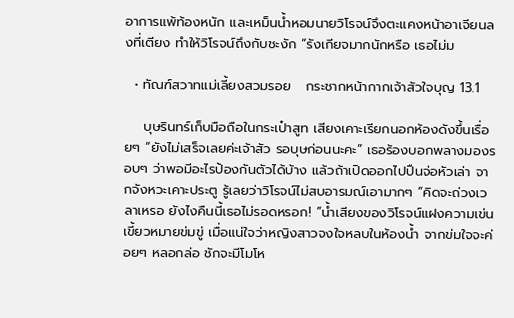อาการแพ้ท้องหนัก และเหม็นน้ำหอมนายวิโรจน์จึงตะแคงหน้าอาเจียนลงที่เตียง ทำให้วิโรจน์ถึงกับชะงัก “รังเกียจมากนักหรือ เธอไม่ม

  • ทัณฑ์สวาทแม่เลี้ยงสวมรอย   กระชากหน้ากากเจ้าสัวใจบุญ 13.1

    บุษรินทร์เก็บมือถือในกระเป๋าสูท เสียงเคาะเรียกนอกห้องดังขึ้นเรื่อยๆ “ยังไม่เสร็จเลยค่ะเจ้าสัว รอบุษก่อนนะคะ” เธอร้องบอกพลางมองรอบๆ ว่าพอมีอะไรป้องกันตัวได้บ้าง แล้วถ้าเปิดออกไปปืนจ่อหัวเล่า จากจังหวะเคาะประตู รู้เลยว่าวิโรจน์ไม่สบอารมณ์เอามากๆ “คิดจะถ่วงเวลาเหรอ ยังไงคืนนี้เธอไม่รอดหรอก! ”น้ำเสียงของวิโรจน์แฝงความเข่นเขี้ยวหมายข่มขู่ เมื่อแน่ใจว่าหญิงสาวจงใจหลบในห้องน้ำ จากข่มใจจะค่อยๆ หลอกล่อ ชักจะมีโมโห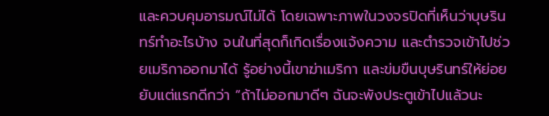และควบคุมอารมณ์ไม่ได้ โดยเฉพาะภาพในวงจรปิดที่เห็นว่าบุษรินทร์ทำอะไรบ้าง จนในที่สุดก็เกิดเรื่องแจ้งความ และตำรวจเข้าไปช่วยเมริกาออกมาได้ รู้อย่างนี้เขาฆ่าเมริกา และข่มขืนบุษรินทร์ให้ย่อยยับแต่แรกดีกว่า “ถ้าไม่ออกมาดีๆ ฉันจะพังประตูเข้าไปแล้วนะ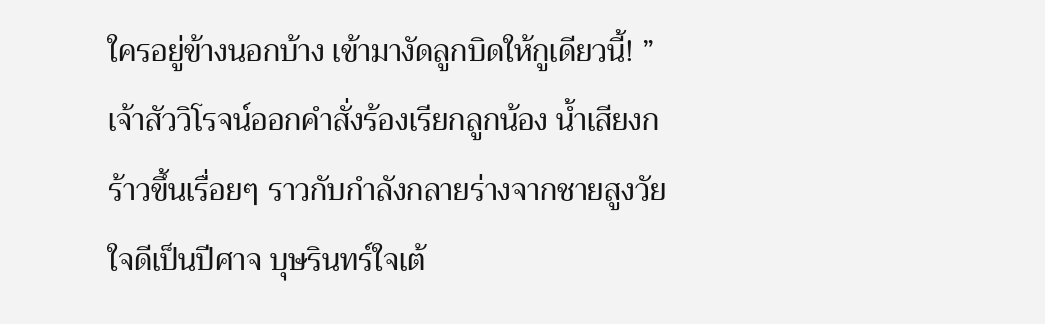ใครอยู่ข้างนอกบ้าง เข้ามางัดลูกบิดให้กูเดียวนี้! ” เจ้าสัววิโรจน์ออกคำสั่งร้องเรียกลูกน้อง น้ำเสียงกร้าวขึ้นเรื่อยๆ ราวกับกำลังกลายร่างจากชายสูงวัยใจดีเป็นปีศาจ บุษรินทร์ใจเต้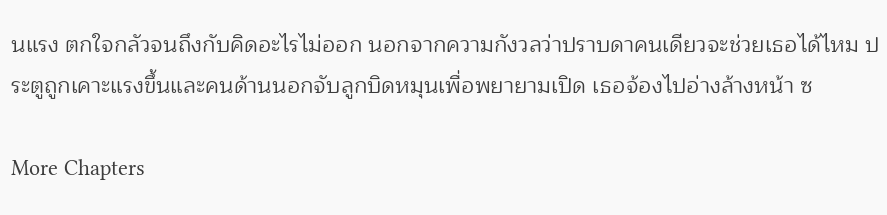นแรง ตกใจกลัวจนถึงกับคิดอะไรไม่ออก นอกจากความกังวลว่าปราบดาคนเดียวจะช่วยเธอได้ไหม ประตูถูกเคาะแรงขึ้นและคนด้านนอกจับลูกบิดหมุนเพื่อพยายามเปิด เธอจ้องไปอ่างล้างหน้า ซ

More Chapters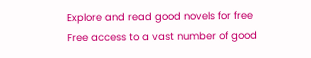Explore and read good novels for free
Free access to a vast number of good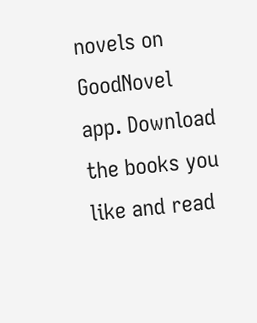novels on GoodNovel app. Download the books you like and read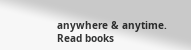anywhere & anytime.
Read books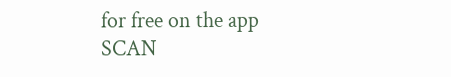for free on the app
SCAN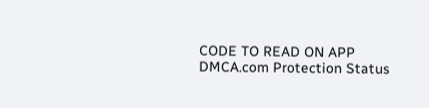CODE TO READ ON APP
DMCA.com Protection Status